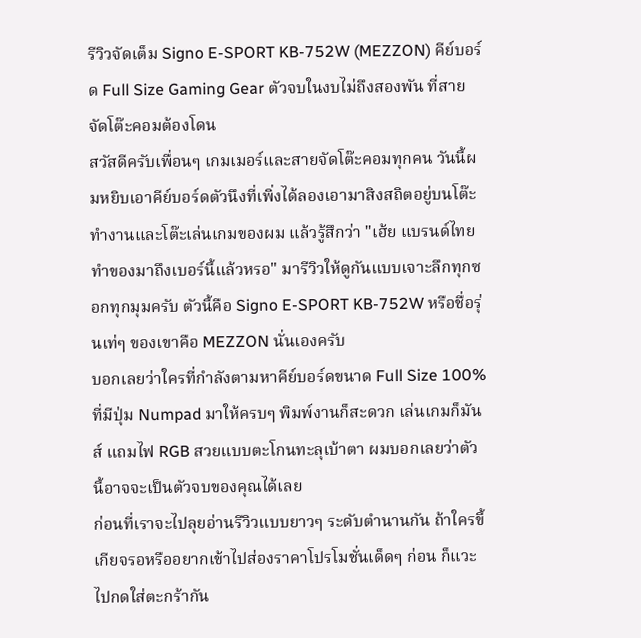รีวิวจัดเต็ม Signo E-SPORT KB-752W (MEZZON) คีย์บอร์ด Full Size Gaming Gear ตัวจบในงบไม่ถึงสองพัน ที่สายจัดโต๊ะคอมต้องโดน
สวัสดีครับเพื่อนๆ เกมเมอร์และสายจัดโต๊ะคอมทุกคน วันนี้ผมหยิบเอาคีย์บอร์ดตัวนึงที่เพิ่งได้ลองเอามาสิงสถิตอยู่บนโต๊ะทำงานและโต๊ะเล่นเกมของผม แล้วรู้สึกว่า "เฮ้ย แบรนด์ไทยทำของมาถึงเบอร์นี้แล้วหรอ" มารีวิวให้ดูกันแบบเจาะลึกทุกซอกทุกมุมครับ ตัวนี้คือ Signo E-SPORT KB-752W หรือชื่อรุ่นเท่ๆ ของเขาคือ MEZZON นั่นเองครับ
บอกเลยว่าใครที่กำลังตามหาคีย์บอร์ดขนาด Full Size 100% ที่มีปุ่ม Numpad มาให้ครบๆ พิมพ์งานก็สะดวก เล่นเกมก็มันส์ แถมไฟ RGB สวยแบบตะโกนทะลุเบ้าตา ผมบอกเลยว่าตัวนี้อาจจะเป็นตัวจบของคุณได้เลย
ก่อนที่เราจะไปลุยอ่านรีวิวแบบยาวๆ ระดับตำนานกัน ถ้าใครขี้เกียจรอหรืออยากเข้าไปส่องราคาโปรโมชั่นเด็ดๆ ก่อน ก็แวะไปกดใส่ตะกร้ากัน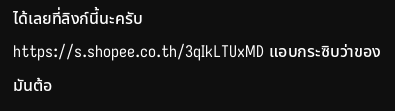ได้เลยที่ลิงก์นี้นะครับ
https://s.shopee.co.th/3qIkLTUxMD แอบกระซิบว่าของมันต้อ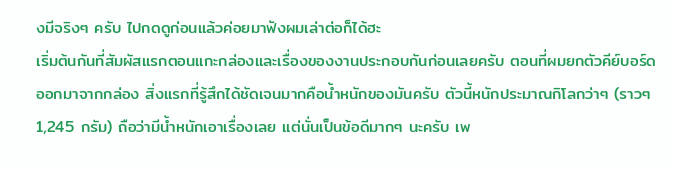งมีจริงๆ ครับ ไปกดดูก่อนแล้วค่อยมาฟังผมเล่าต่อก็ได้ฮะ
เริ่มต้นกันที่สัมผัสแรกตอนแกะกล่องและเรื่องของงานประกอบกันก่อนเลยครับ ตอนที่ผมยกตัวคีย์บอร์ดออกมาจากกล่อง สิ่งแรกที่รู้สึกได้ชัดเจนมากคือน้ำหนักของมันครับ ตัวนี้หนักประมาณกิโลกว่าๆ (ราวๆ 1,245 กรัม) ถือว่ามีน้ำหนักเอาเรื่องเลย แต่นั่นเป็นข้อดีมากๆ นะครับ เพ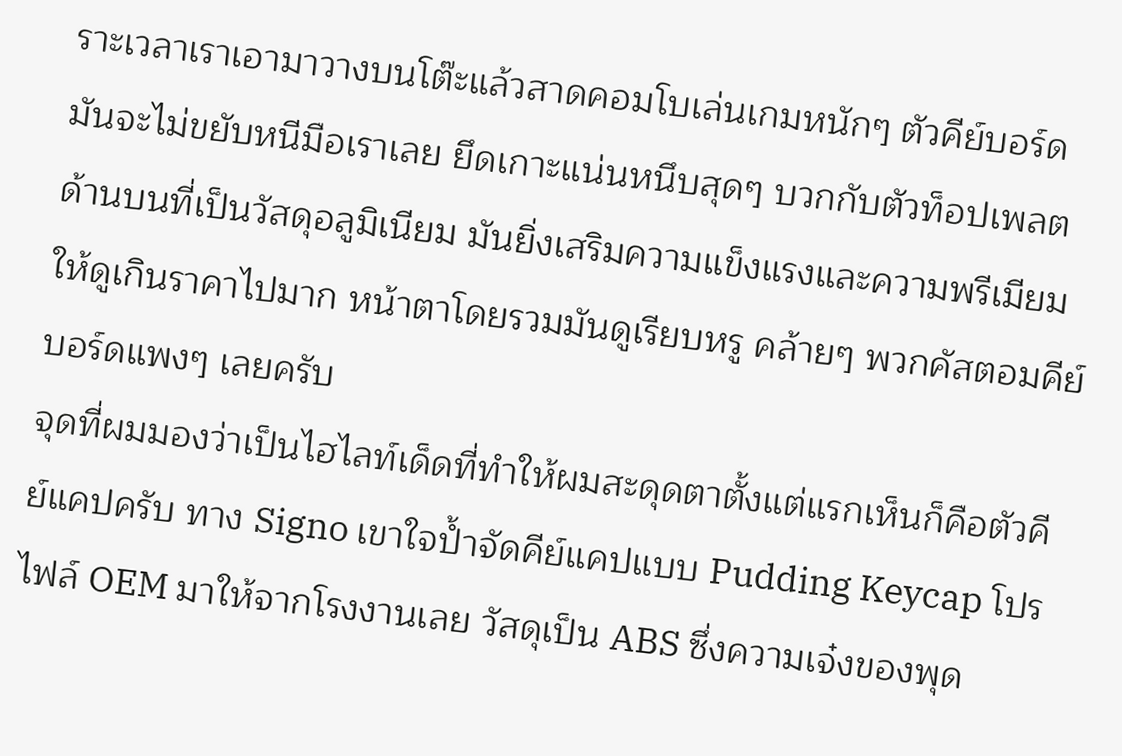ราะเวลาเราเอามาวางบนโต๊ะแล้วสาดคอมโบเล่นเกมหนักๆ ตัวคีย์บอร์ดมันจะไม่ขยับหนีมือเราเลย ยึดเกาะแน่นหนึบสุดๆ บวกกับตัวท็อปเพลตด้านบนที่เป็นวัสดุอลูมิเนียม มันยิ่งเสริมความแข็งแรงและความพรีเมียมให้ดูเกินราคาไปมาก หน้าตาโดยรวมมันดูเรียบหรู คล้ายๆ พวกคัสตอมคีย์บอร์ดแพงๆ เลยครับ
จุดที่ผมมองว่าเป็นไฮไลท์เด็ดที่ทำให้ผมสะดุดตาตั้งแต่แรกเห็นก็คือตัวคีย์แคปครับ ทาง Signo เขาใจป้ำจัดคีย์แคปแบบ Pudding Keycap โปรไฟล์ OEM มาให้จากโรงงานเลย วัสดุเป็น ABS ซึ่งความเจ๋งของพุด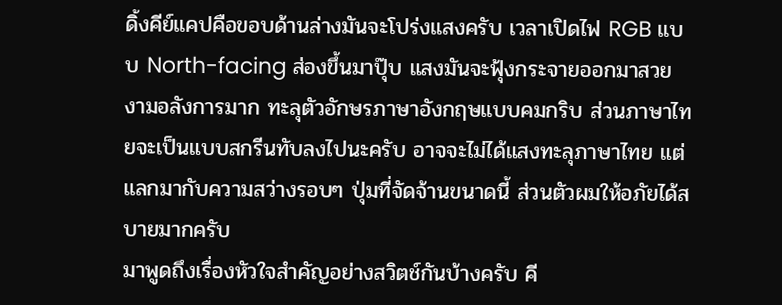ดิ้งคีย์แคปคือขอบด้านล่างมันจะโปร่งแสงครับ เวลาเปิดไฟ RGB แบบ North-facing ส่องขึ้นมาปุ๊บ แสงมันจะฟุ้งกระจายออกมาสวยงามอลังการมาก ทะลุตัวอักษรภาษาอังกฤษแบบคมกริบ ส่วนภาษาไทยจะเป็นแบบสกรีนทับลงไปนะครับ อาจจะไม่ได้แสงทะลุภาษาไทย แต่แลกมากับความสว่างรอบๆ ปุ่มที่จัดจ้านขนาดนี้ ส่วนตัวผมให้อภัยได้สบายมากครับ
มาพูดถึงเรื่องหัวใจสำคัญอย่างสวิตช์กันบ้างครับ คี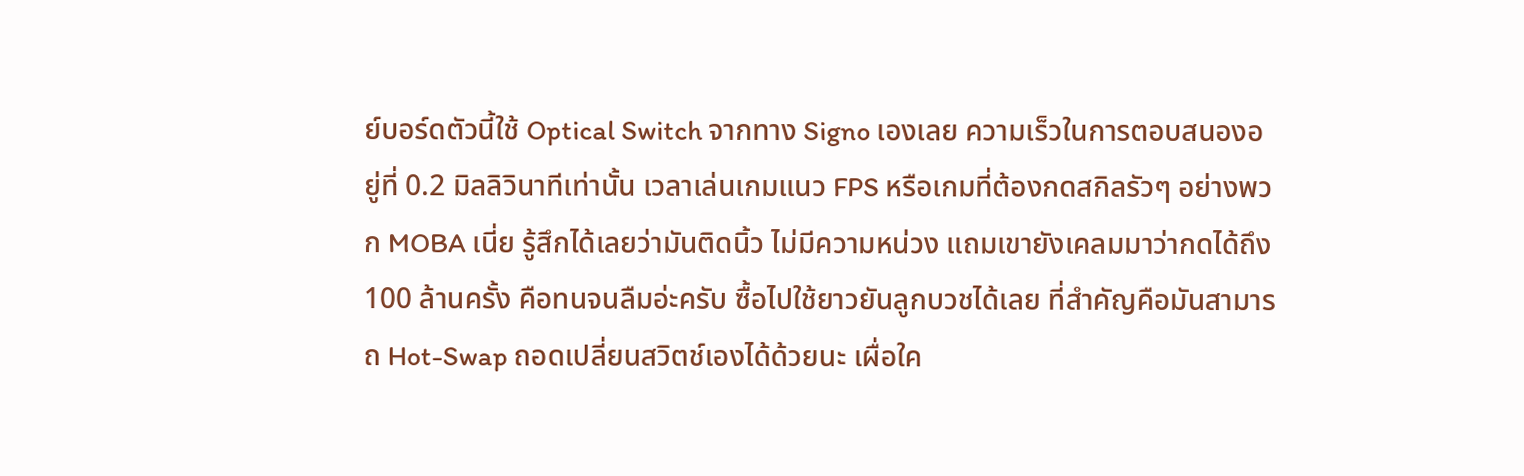ย์บอร์ดตัวนี้ใช้ Optical Switch จากทาง Signo เองเลย ความเร็วในการตอบสนองอยู่ที่ 0.2 มิลลิวินาทีเท่านั้น เวลาเล่นเกมแนว FPS หรือเกมที่ต้องกดสกิลรัวๆ อย่างพวก MOBA เนี่ย รู้สึกได้เลยว่ามันติดนิ้ว ไม่มีความหน่วง แถมเขายังเคลมมาว่ากดได้ถึง 100 ล้านครั้ง คือทนจนลืมอ่ะครับ ซื้อไปใช้ยาวยันลูกบวชได้เลย ที่สำคัญคือมันสามารถ Hot-Swap ถอดเปลี่ยนสวิตช์เองได้ด้วยนะ เผื่อใค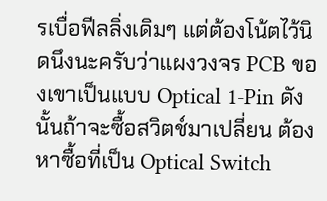รเบื่อฟีลลิ่งเดิมๆ แต่ต้องโน้ตไว้นิดนึงนะครับว่าแผงวงจร PCB ของเขาเป็นแบบ Optical 1-Pin ดังนั้นถ้าจะซื้อสวิตช์มาเปลี่ยน ต้องหาซื้อที่เป็น Optical Switch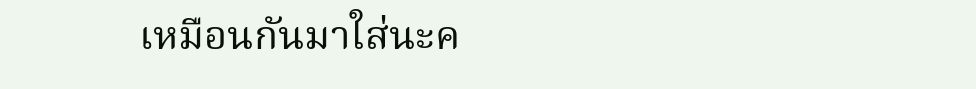เหมือนกันมาใส่นะค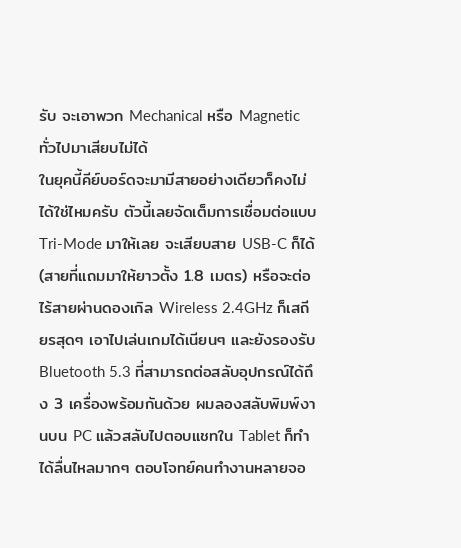รับ จะเอาพวก Mechanical หรือ Magnetic ทั่วไปมาเสียบไม่ได้
ในยุคนี้คีย์บอร์ดจะมามีสายอย่างเดียวก็คงไม่ได้ใช่ไหมครับ ตัวนี้เลยจัดเต็มการเชื่อมต่อแบบ Tri-Mode มาให้เลย จะเสียบสาย USB-C ก็ได้ (สายที่แถมมาให้ยาวตั้ง 1.8 เมตร) หรือจะต่อไร้สายผ่านดองเกิล Wireless 2.4GHz ก็เสถียรสุดๆ เอาไปเล่นเกมได้เนียนๆ และยังรองรับ Bluetooth 5.3 ที่สามารถต่อสลับอุปกรณ์ได้ถึง 3 เครื่องพร้อมกันด้วย ผมลองสลับพิมพ์งานบน PC แล้วสลับไปตอบแชทใน Tablet ก็ทำได้ลื่นไหลมากๆ ตอบโจทย์คนทำงานหลายจอ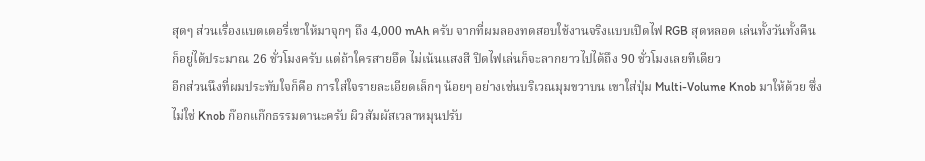สุดๆ ส่วนเรื่องแบตเตอรี่เขาให้มาจุกๆ ถึง 4,000 mAh ครับ จากที่ผมลองทดสอบใช้งานจริงแบบเปิดไฟ RGB สุดหลอด เล่นทั้งวันทั้งคืน ก็อยู่ได้ประมาณ 26 ชั่วโมงครับ แต่ถ้าใครสายอึด ไม่เน้นแสงสี ปิดไฟเล่นก็จะลากยาวไปได้ถึง 90 ชั่วโมงเลยทีเดียว
อีกส่วนนึงที่ผมประทับใจก็คือ การใส่ใจรายละเอียดเล็กๆ น้อยๆ อย่างเช่นบริเวณมุมขวาบน เขาใส่ปุ่ม Multi-Volume Knob มาให้ด้วย ซึ่งไม่ใช่ Knob ก๊อกแก๊กธรรมดานะครับ ผิวสัมผัสเวลาหมุนปรับ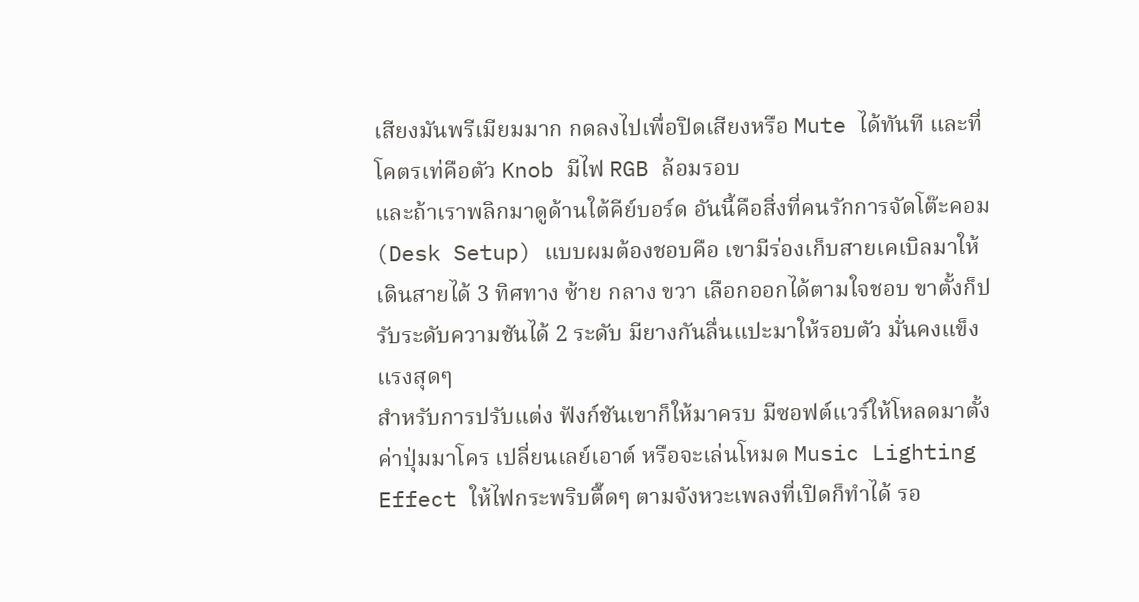เสียงมันพรีเมียมมาก กดลงไปเพื่อปิดเสียงหรือ Mute ได้ทันที และที่โคตรเท่คือตัว Knob มีไฟ RGB ล้อมรอบ
และถ้าเราพลิกมาดูด้านใต้คีย์บอร์ด อันนี้คือสิ่งที่คนรักการจัดโต๊ะคอม (Desk Setup) แบบผมต้องชอบคือ เขามีร่องเก็บสายเคเบิลมาให้เดินสายได้ 3 ทิศทาง ซ้าย กลาง ขวา เลือกออกได้ตามใจชอบ ขาตั้งก็ปรับระดับความชันได้ 2 ระดับ มียางกันลื่นแปะมาให้รอบตัว มั่นคงแข็งแรงสุดๆ
สำหรับการปรับแต่ง ฟังก์ชันเขาก็ให้มาครบ มีซอฟต์แวร์ให้โหลดมาตั้งค่าปุ่มมาโคร เปลี่ยนเลย์เอาต์ หรือจะเล่นโหมด Music Lighting Effect ให้ไฟกระพริบตื๊ดๆ ตามจังหวะเพลงที่เปิดก็ทำได้ รอ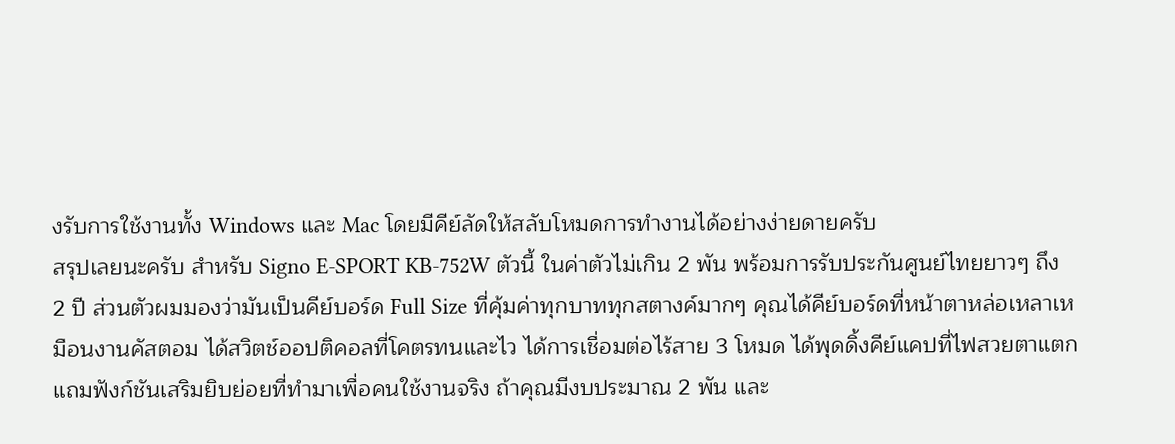งรับการใช้งานทั้ง Windows และ Mac โดยมีคีย์ลัดให้สลับโหมดการทำงานได้อย่างง่ายดายครับ
สรุปเลยนะครับ สำหรับ Signo E-SPORT KB-752W ตัวนี้ ในค่าตัวไม่เกิน 2 พัน พร้อมการรับประกันศูนย์ไทยยาวๆ ถึง 2 ปี ส่วนตัวผมมองว่ามันเป็นคีย์บอร์ด Full Size ที่คุ้มค่าทุกบาททุกสตางค์มากๆ คุณได้คีย์บอร์ดที่หน้าตาหล่อเหลาเหมือนงานคัสตอม ได้สวิตช์ออปติคอลที่โคตรทนและไว ได้การเชื่อมต่อไร้สาย 3 โหมด ได้พุดดิ้งคีย์แคปที่ไฟสวยตาแตก แถมฟังก์ชันเสริมยิบย่อยที่ทำมาเพื่อคนใช้งานจริง ถ้าคุณมีงบประมาณ 2 พัน และ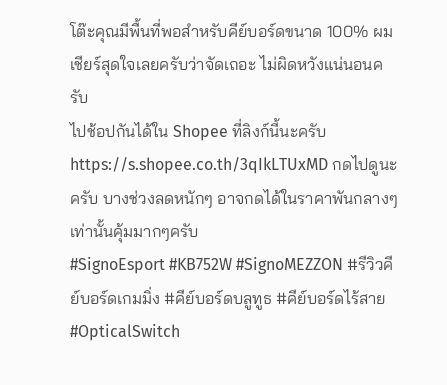โต๊ะคุณมีพื้นที่พอสำหรับคีย์บอร์ดขนาด 100% ผมเชียร์สุดใจเลยครับว่าจัดเถอะ ไม่ผิดหวังแน่นอนครับ
ไปช้อปกันได้ใน Shopee ที่ลิงก์นี้นะครับ
https://s.shopee.co.th/3qIkLTUxMD กดไปดูนะครับ บางช่วงลดหนักๆ อาจกดได้ในราคาพันกลางๆเท่านั้นคุ้มมากๆครับ
#SignoEsport #KB752W #SignoMEZZON #รีวิวคีย์บอร์ดเกมมิ่ง #คีย์บอร์ดบลูทูธ #คีย์บอร์ดไร้สาย #OpticalSwitch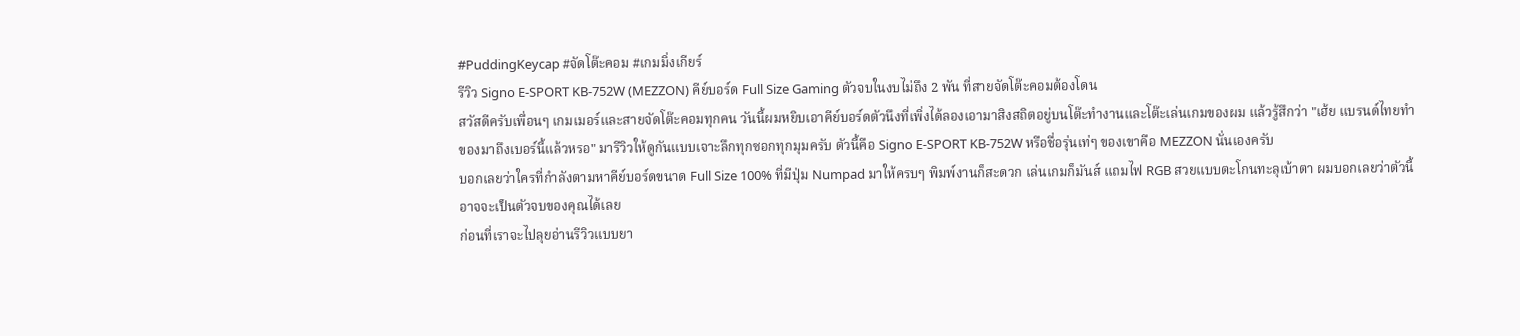#PuddingKeycap #จัดโต๊ะคอม #เกมมิ่งเกียร์
รีวิว Signo E-SPORT KB-752W (MEZZON) คีย์บอร์ด Full Size Gaming ตัวจบในงบไม่ถึง 2 พัน ที่สายจัดโต๊ะคอมต้องโดน
สวัสดีครับเพื่อนๆ เกมเมอร์และสายจัดโต๊ะคอมทุกคน วันนี้ผมหยิบเอาคีย์บอร์ดตัวนึงที่เพิ่งได้ลองเอามาสิงสถิตอยู่บนโต๊ะทำงานและโต๊ะเล่นเกมของผม แล้วรู้สึกว่า "เฮ้ย แบรนด์ไทยทำของมาถึงเบอร์นี้แล้วหรอ" มารีวิวให้ดูกันแบบเจาะลึกทุกซอกทุกมุมครับ ตัวนี้คือ Signo E-SPORT KB-752W หรือชื่อรุ่นเท่ๆ ของเขาคือ MEZZON นั่นเองครับ
บอกเลยว่าใครที่กำลังตามหาคีย์บอร์ดขนาด Full Size 100% ที่มีปุ่ม Numpad มาให้ครบๆ พิมพ์งานก็สะดวก เล่นเกมก็มันส์ แถมไฟ RGB สวยแบบตะโกนทะลุเบ้าตา ผมบอกเลยว่าตัวนี้อาจจะเป็นตัวจบของคุณได้เลย
ก่อนที่เราจะไปลุยอ่านรีวิวแบบยา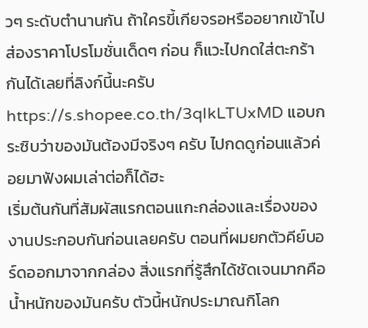วๆ ระดับตำนานกัน ถ้าใครขี้เกียจรอหรืออยากเข้าไปส่องราคาโปรโมชั่นเด็ดๆ ก่อน ก็แวะไปกดใส่ตะกร้ากันได้เลยที่ลิงก์นี้นะครับ https://s.shopee.co.th/3qIkLTUxMD แอบกระซิบว่าของมันต้องมีจริงๆ ครับ ไปกดดูก่อนแล้วค่อยมาฟังผมเล่าต่อก็ได้ฮะ
เริ่มต้นกันที่สัมผัสแรกตอนแกะกล่องและเรื่องของงานประกอบกันก่อนเลยครับ ตอนที่ผมยกตัวคีย์บอร์ดออกมาจากกล่อง สิ่งแรกที่รู้สึกได้ชัดเจนมากคือน้ำหนักของมันครับ ตัวนี้หนักประมาณกิโลก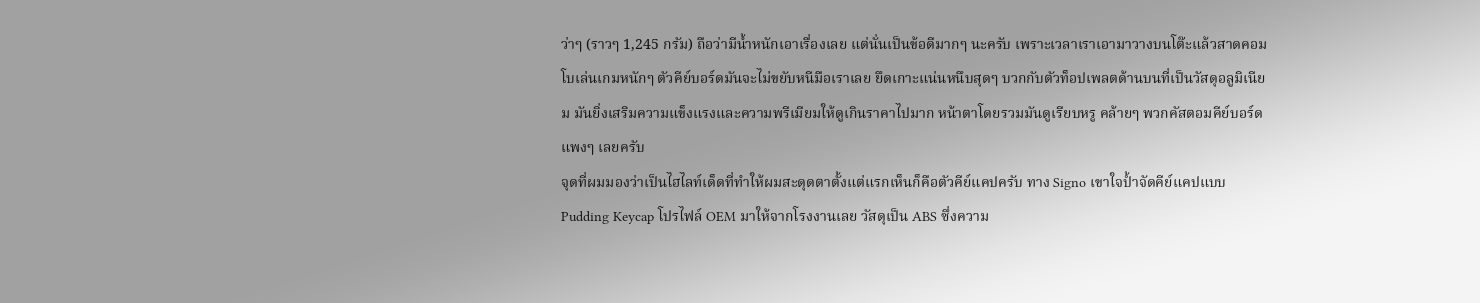ว่าๆ (ราวๆ 1,245 กรัม) ถือว่ามีน้ำหนักเอาเรื่องเลย แต่นั่นเป็นข้อดีมากๆ นะครับ เพราะเวลาเราเอามาวางบนโต๊ะแล้วสาดคอมโบเล่นเกมหนักๆ ตัวคีย์บอร์ดมันจะไม่ขยับหนีมือเราเลย ยึดเกาะแน่นหนึบสุดๆ บวกกับตัวท็อปเพลตด้านบนที่เป็นวัสดุอลูมิเนียม มันยิ่งเสริมความแข็งแรงและความพรีเมียมให้ดูเกินราคาไปมาก หน้าตาโดยรวมมันดูเรียบหรู คล้ายๆ พวกคัสตอมคีย์บอร์ดแพงๆ เลยครับ
จุดที่ผมมองว่าเป็นไฮไลท์เด็ดที่ทำให้ผมสะดุดตาตั้งแต่แรกเห็นก็คือตัวคีย์แคปครับ ทาง Signo เขาใจป้ำจัดคีย์แคปแบบ Pudding Keycap โปรไฟล์ OEM มาให้จากโรงงานเลย วัสดุเป็น ABS ซึ่งความ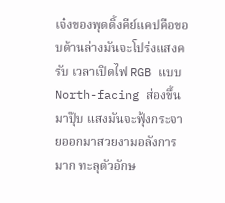เจ๋งของพุดดิ้งคีย์แคปคือขอบด้านล่างมันจะโปร่งแสงครับ เวลาเปิดไฟ RGB แบบ North-facing ส่องขึ้นมาปุ๊บ แสงมันจะฟุ้งกระจายออกมาสวยงามอลังการมาก ทะลุตัวอักษ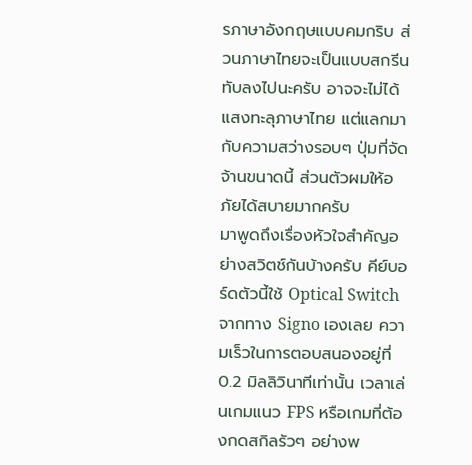รภาษาอังกฤษแบบคมกริบ ส่วนภาษาไทยจะเป็นแบบสกรีนทับลงไปนะครับ อาจจะไม่ได้แสงทะลุภาษาไทย แต่แลกมากับความสว่างรอบๆ ปุ่มที่จัดจ้านขนาดนี้ ส่วนตัวผมให้อภัยได้สบายมากครับ
มาพูดถึงเรื่องหัวใจสำคัญอย่างสวิตช์กันบ้างครับ คีย์บอร์ดตัวนี้ใช้ Optical Switch จากทาง Signo เองเลย ความเร็วในการตอบสนองอยู่ที่ 0.2 มิลลิวินาทีเท่านั้น เวลาเล่นเกมแนว FPS หรือเกมที่ต้องกดสกิลรัวๆ อย่างพ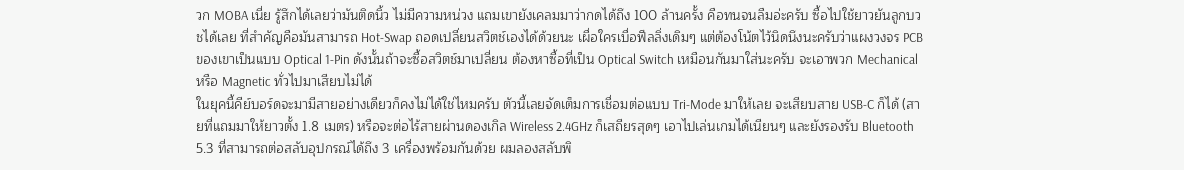วก MOBA เนี่ย รู้สึกได้เลยว่ามันติดนิ้ว ไม่มีความหน่วง แถมเขายังเคลมมาว่ากดได้ถึง 100 ล้านครั้ง คือทนจนลืมอ่ะครับ ซื้อไปใช้ยาวยันลูกบวชได้เลย ที่สำคัญคือมันสามารถ Hot-Swap ถอดเปลี่ยนสวิตช์เองได้ด้วยนะ เผื่อใครเบื่อฟีลลิ่งเดิมๆ แต่ต้องโน้ตไว้นิดนึงนะครับว่าแผงวงจร PCB ของเขาเป็นแบบ Optical 1-Pin ดังนั้นถ้าจะซื้อสวิตช์มาเปลี่ยน ต้องหาซื้อที่เป็น Optical Switch เหมือนกันมาใส่นะครับ จะเอาพวก Mechanical หรือ Magnetic ทั่วไปมาเสียบไม่ได้
ในยุคนี้คีย์บอร์ดจะมามีสายอย่างเดียวก็คงไม่ได้ใช่ไหมครับ ตัวนี้เลยจัดเต็มการเชื่อมต่อแบบ Tri-Mode มาให้เลย จะเสียบสาย USB-C ก็ได้ (สายที่แถมมาให้ยาวตั้ง 1.8 เมตร) หรือจะต่อไร้สายผ่านดองเกิล Wireless 2.4GHz ก็เสถียรสุดๆ เอาไปเล่นเกมได้เนียนๆ และยังรองรับ Bluetooth 5.3 ที่สามารถต่อสลับอุปกรณ์ได้ถึง 3 เครื่องพร้อมกันด้วย ผมลองสลับพิ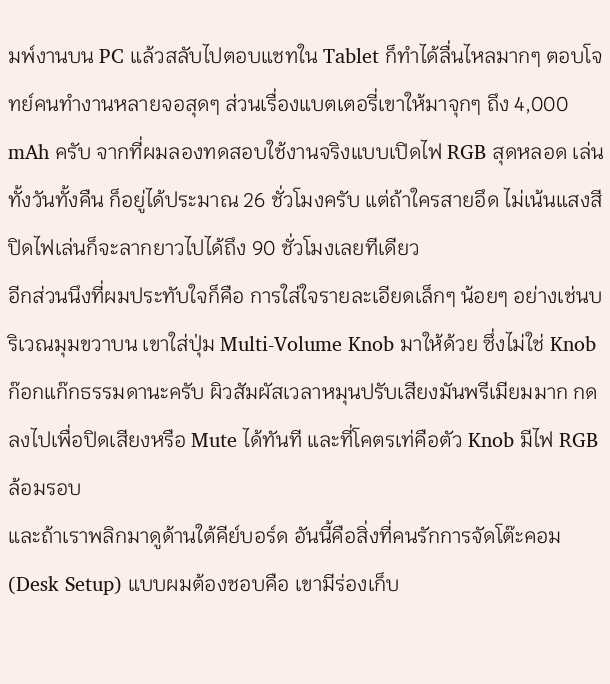มพ์งานบน PC แล้วสลับไปตอบแชทใน Tablet ก็ทำได้ลื่นไหลมากๆ ตอบโจทย์คนทำงานหลายจอสุดๆ ส่วนเรื่องแบตเตอรี่เขาให้มาจุกๆ ถึง 4,000 mAh ครับ จากที่ผมลองทดสอบใช้งานจริงแบบเปิดไฟ RGB สุดหลอด เล่นทั้งวันทั้งคืน ก็อยู่ได้ประมาณ 26 ชั่วโมงครับ แต่ถ้าใครสายอึด ไม่เน้นแสงสี ปิดไฟเล่นก็จะลากยาวไปได้ถึง 90 ชั่วโมงเลยทีเดียว
อีกส่วนนึงที่ผมประทับใจก็คือ การใส่ใจรายละเอียดเล็กๆ น้อยๆ อย่างเช่นบริเวณมุมขวาบน เขาใส่ปุ่ม Multi-Volume Knob มาให้ด้วย ซึ่งไม่ใช่ Knob ก๊อกแก๊กธรรมดานะครับ ผิวสัมผัสเวลาหมุนปรับเสียงมันพรีเมียมมาก กดลงไปเพื่อปิดเสียงหรือ Mute ได้ทันที และที่โคตรเท่คือตัว Knob มีไฟ RGB ล้อมรอบ
และถ้าเราพลิกมาดูด้านใต้คีย์บอร์ด อันนี้คือสิ่งที่คนรักการจัดโต๊ะคอม (Desk Setup) แบบผมต้องชอบคือ เขามีร่องเก็บ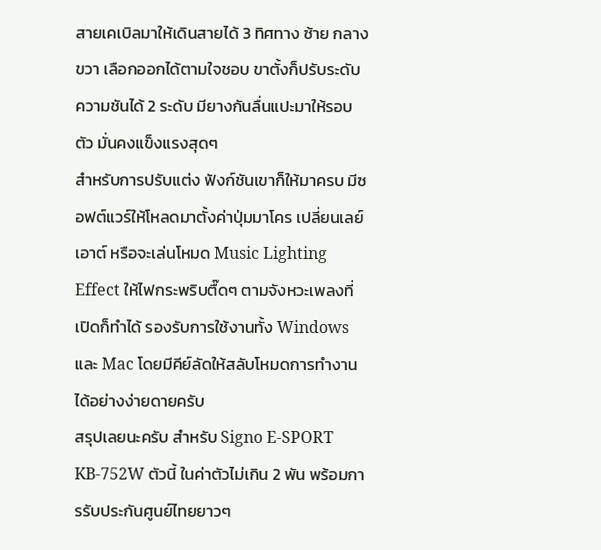สายเคเบิลมาให้เดินสายได้ 3 ทิศทาง ซ้าย กลาง ขวา เลือกออกได้ตามใจชอบ ขาตั้งก็ปรับระดับความชันได้ 2 ระดับ มียางกันลื่นแปะมาให้รอบตัว มั่นคงแข็งแรงสุดๆ
สำหรับการปรับแต่ง ฟังก์ชันเขาก็ให้มาครบ มีซอฟต์แวร์ให้โหลดมาตั้งค่าปุ่มมาโคร เปลี่ยนเลย์เอาต์ หรือจะเล่นโหมด Music Lighting Effect ให้ไฟกระพริบตื๊ดๆ ตามจังหวะเพลงที่เปิดก็ทำได้ รองรับการใช้งานทั้ง Windows และ Mac โดยมีคีย์ลัดให้สลับโหมดการทำงานได้อย่างง่ายดายครับ
สรุปเลยนะครับ สำหรับ Signo E-SPORT KB-752W ตัวนี้ ในค่าตัวไม่เกิน 2 พัน พร้อมการรับประกันศูนย์ไทยยาวๆ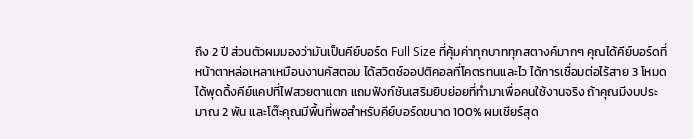ถึง 2 ปี ส่วนตัวผมมองว่ามันเป็นคีย์บอร์ด Full Size ที่คุ้มค่าทุกบาททุกสตางค์มากๆ คุณได้คีย์บอร์ดที่หน้าตาหล่อเหลาเหมือนงานคัสตอม ได้สวิตช์ออปติคอลที่โคตรทนและไว ได้การเชื่อมต่อไร้สาย 3 โหมด ได้พุดดิ้งคีย์แคปที่ไฟสวยตาแตก แถมฟังก์ชันเสริมยิบย่อยที่ทำมาเพื่อคนใช้งานจริง ถ้าคุณมีงบประมาณ 2 พัน และโต๊ะคุณมีพื้นที่พอสำหรับคีย์บอร์ดขนาด 100% ผมเชียร์สุด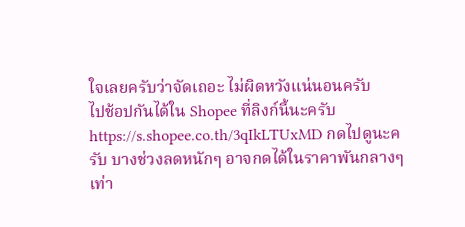ใจเลยครับว่าจัดเถอะ ไม่ผิดหวังแน่นอนครับ
ไปช้อปกันได้ใน Shopee ที่ลิงก์นี้นะครับ https://s.shopee.co.th/3qIkLTUxMD กดไปดูนะครับ บางช่วงลดหนักๆ อาจกดได้ในราคาพันกลางๆเท่า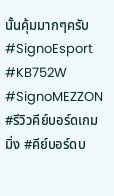นั้นคุ้มมากๆครับ
#SignoEsport #KB752W #SignoMEZZON #รีวิวคีย์บอร์ดเกมมิ่ง #คีย์บอร์ดบ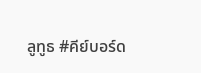ลูทูธ #คีย์บอร์ด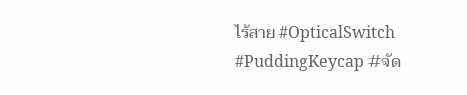ไร้สาย #OpticalSwitch #PuddingKeycap #จัด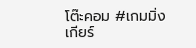โต๊ะคอม #เกมมิ่งเกียร์